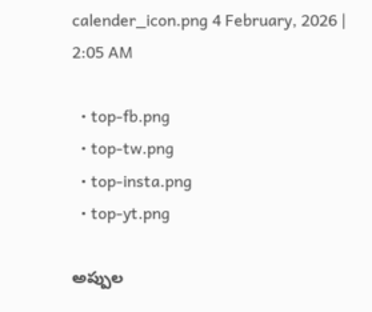calender_icon.png 4 February, 2026 | 2:05 AM

  • top-fb.png
  • top-tw.png
  • top-insta.png
  • top-yt.png

అప్పుల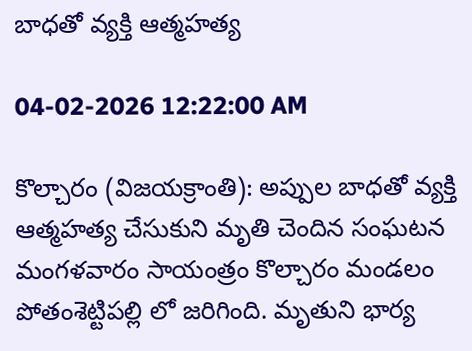బాధతో వ్యక్తి ఆత్మహత్య

04-02-2026 12:22:00 AM

కొల్చారం (విజయక్రాంతి): అప్పుల బాధతో వ్యక్తి ఆత్మహత్య చేసుకుని మృతి చెందిన సంఘటన మంగళవారం సాయంత్రం కొల్చారం మండలం పోతంశెట్టిపల్లి లో జరిగింది. మృతుని భార్య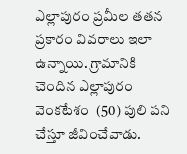ఎల్లాపురం ప్రమీల తతన ప్రకారం వివరాలు ఇలా ఉన్నాయి. గ్రామానికి చెందిన ఎల్లాపురం వెంకటేశం  (50) పులి పని చేస్తూ జీవించేవాడు.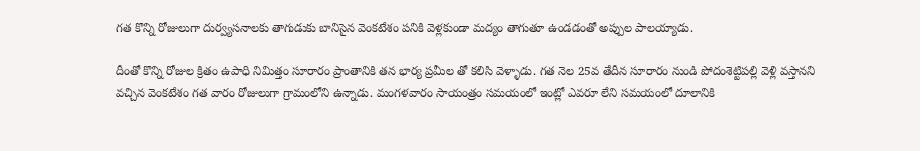గత కొన్ని రోజులుగా దుర్వ్యసనాలకు తాగుడుకు బానిసైన వెంకటేశం పనికి వెళ్లకుండా మద్యం తాగుతూ ఉండడంతో అప్పుల పాలయ్యాడు.

దీంతో కొన్ని రోజుల క్రితం ఉపాధి నిమిత్తం సూరారం ప్రాంతానికి తన భార్య ప్రమీల తో కలిసి వెళ్ళాడు. గత నెల 25వ తేదీన సూరారం నుండి పోదంశెట్టిపల్లి వెళ్లి వస్తానని వచ్చిన వెంకటేశం గత వారం రోజులుగా గ్రామంలోని ఉన్నాడు. మంగళవారం సాయంత్రం సమయంలో ఇంట్లో ఎవరూ లేని సమయంలో దూలానికి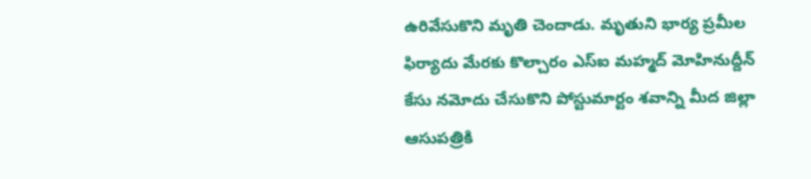ఉరివేసుకొని మృతి చెందాడు. మృతుని భార్య ప్రమీల ఫిర్యాదు మేరకు కొల్చారం ఎస్‌ఐ మహ్మద్ మోహినుద్దీన్ కేసు నమోదు చేసుకొని పోస్టుమార్టం శవాన్ని మీద జిల్లా ఆసుపత్రికి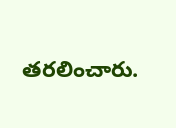తరలించారు.